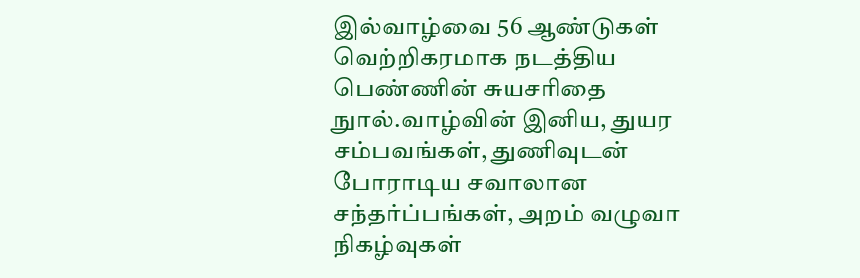இல்வாழ்வை 56 ஆண்டுகள் வெற்றிகரமாக நடத்திய பெண்ணின் சுயசரிதை நுால்.வாழ்வின் இனிய, துயர சம்பவங்கள், துணிவுடன் போராடிய சவாலான சந்தர்ப்பங்கள், அறம் வழுவா நிகழ்வுகள்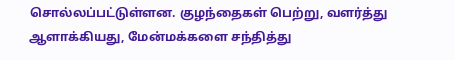சொல்லப்பட்டுள்ளன. குழந்தைகள் பெற்று, வளர்த்து ஆளாக்கியது, மேன்மக்களை சந்தித்து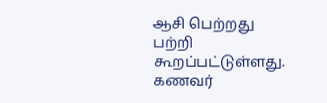ஆசி பெற்றது பற்றி கூறப்பட்டுள்ளது. கணவர்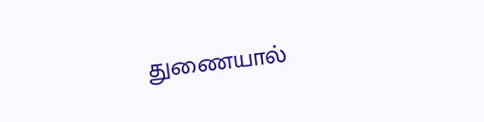துணையால்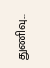துணிவு...